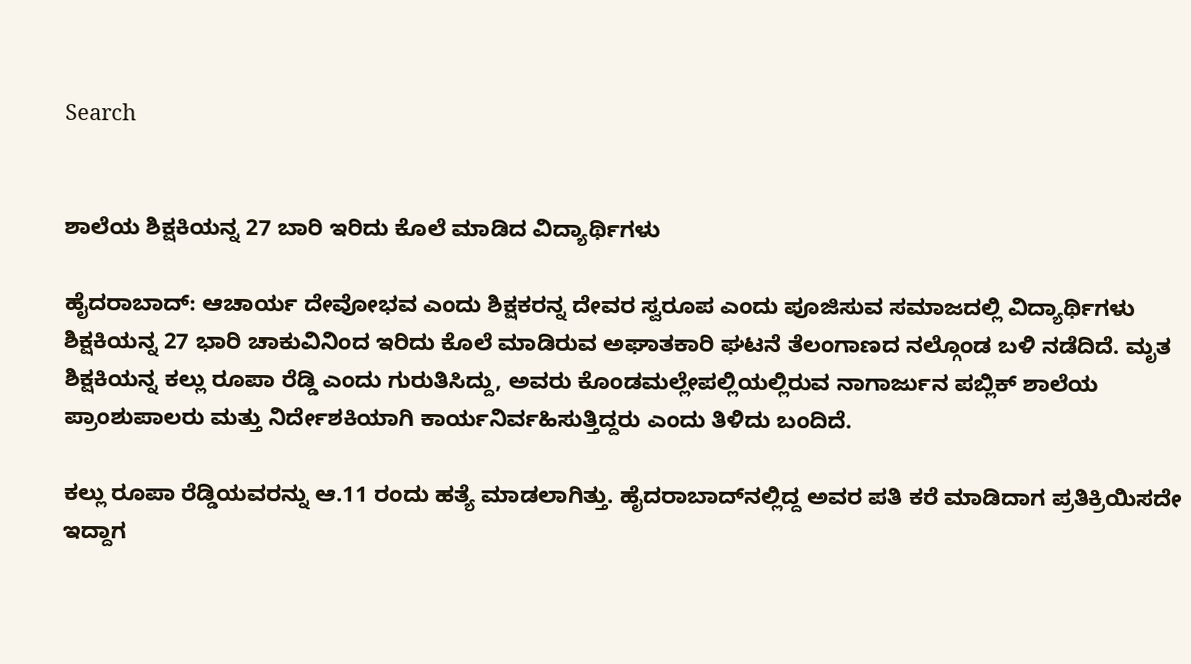Search


ಶಾಲೆಯ ಶಿಕ್ಷಕಿಯನ್ನ 27 ಬಾರಿ ಇರಿದು ಕೊಲೆ ಮಾಡಿದ ವಿದ್ಯಾರ್ಥಿಗಳು

ಹೈದರಾಬಾದ್: ಆಚಾರ್ಯ ದೇವೋಭವ ಎಂದು ಶಿಕ್ಷಕರನ್ನ ದೇವರ ಸ್ವರೂಪ ಎಂದು ಪೂಜಿಸುವ ಸಮಾಜದಲ್ಲಿ ವಿದ್ಯಾರ್ಥಿಗಳು ಶಿಕ್ಷಕಿಯನ್ನ 27 ಭಾರಿ ಚಾಕುವಿನಿಂದ ಇರಿದು ಕೊಲೆ ಮಾಡಿರುವ ಅಘಾತಕಾರಿ ಘಟನೆ ತೆಲಂಗಾಣದ ನಲ್ಗೊಂಡ ಬಳಿ ನಡೆದಿದೆ. ಮೃತ ಶಿಕ್ಷಕಿಯನ್ನ ಕಲ್ಲು ರೂಪಾ ರೆಡ್ಡಿ ಎಂದು ಗುರುತಿಸಿದ್ದು, ಅವರು ಕೊಂಡಮಲ್ಲೇಪಲ್ಲಿಯಲ್ಲಿರುವ ನಾಗಾರ್ಜುನ ಪಬ್ಲಿಕ್ ಶಾಲೆಯ ಪ್ರಾಂಶುಪಾಲರು ಮತ್ತು ನಿರ್ದೇಶಕಿಯಾಗಿ ಕಾರ್ಯನಿರ್ವಹಿಸುತ್ತಿದ್ದರು ಎಂದು ತಿಳಿದು ಬಂದಿದೆ.

ಕಲ್ಲು ರೂಪಾ ರೆಡ್ಡಿಯವರನ್ನು ಆ.11 ರಂದು ಹತ್ಯೆ ಮಾಡಲಾಗಿತ್ತು. ಹೈದರಾಬಾದ್‌ನಲ್ಲಿದ್ದ ಅವರ ಪತಿ ಕರೆ ಮಾಡಿದಾಗ ಪ್ರತಿಕ್ರಿಯಿಸದೇ ಇದ್ದಾಗ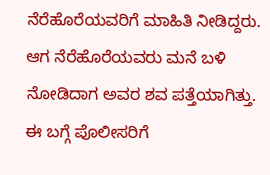ನೆರೆಹೊರೆಯವರಿಗೆ ಮಾಹಿತಿ ನೀಡಿದ್ದರು. ಆಗ ನೆರೆಹೊರೆಯವರು ಮನೆ ಬಳಿ ನೋಡಿದಾಗ ಅವರ ಶವ ಪತ್ತೆಯಾಗಿತ್ತು. ಈ ಬಗ್ಗೆ ಪೊಲೀಸರಿಗೆ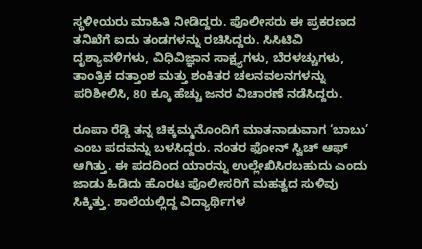ಸ್ಥಳೀಯರು ಮಾಹಿತಿ ನೀಡಿದ್ದರು. ಪೊಲೀಸರು ಈ ಪ್ರಕರಣದ ತನಿಖೆಗೆ ಐದು ತಂಡಗಳನ್ನು ರಚಿಸಿದ್ದರು. ಸಿಸಿಟಿವಿ ದೃಶ್ಯಾವಳಿಗಳು, ವಿಧಿವಿಜ್ಞಾನ ಸಾಕ್ಷ್ಯಗಳು, ಬೆರಳಚ್ಚುಗಳು, ತಾಂತ್ರಿಕ ದತ್ತಾಂಶ ಮತ್ತು ಶಂಕಿತರ ಚಲನವಲನಗಳನ್ನು ಪರಿಶೀಲಿಸಿ, 80 ಕ್ಕೂ ಹೆಚ್ಚು ಜನರ ವಿಚಾರಣೆ ನಡೆಸಿದ್ದರು.

ರೂಪಾ ರೆಡ್ಡಿ ತನ್ನ ಚಿಕ್ಕಮ್ಮನೊಂದಿಗೆ ಮಾತನಾಡುವಾಗ ‘ಬಾಬು’ ಎಂಬ ಪದವನ್ನು ಬಳಸಿದ್ದರು. ನಂತರ ಫೋನ್ ಸ್ವಿಚ್ ಆಫ್ ಆಗಿತ್ತು. ಈ ಪದದಿಂದ ಯಾರನ್ನು ಉಲ್ಲೇಖಿಸಿರಬಹುದು ಎಂದು ಜಾಡು ಹಿಡಿದು ಹೊರಟ ಪೊಲೀಸರಿಗೆ ಮಹತ್ವದ ಸುಳಿವು ಸಿಕ್ಕಿತ್ತು. ಶಾಲೆಯಲ್ಲಿದ್ದ ವಿದ್ಯಾರ್ಥಿಗಳ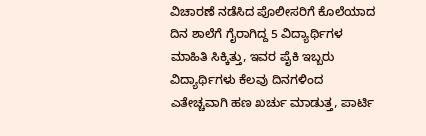ವಿಚಾರಣೆ ನಡೆಸಿದ ಪೊಲೀಸರಿಗೆ ಕೊಲೆಯಾದ ದಿನ ಶಾಲೆಗೆ ಗೈರಾಗಿದ್ದ 5 ವಿದ್ಯಾರ್ಥಿಗಳ ಮಾಹಿತಿ ಸಿಕ್ಕಿತ್ತು, ಇವರ ಪೈಕಿ ಇಬ್ಬರು ವಿದ್ಯಾರ್ಥಿಗಳು ಕೆಲವು ದಿನಗಳಿಂದ ಎತೇಚ್ಚವಾಗಿ ಹಣ ಖರ್ಚು ಮಾಡುತ್ತ, ಪಾರ್ಟಿ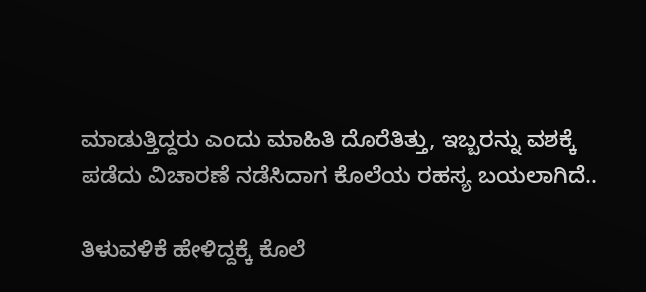ಮಾಡುತ್ತಿದ್ದರು ಎಂದು ಮಾಹಿತಿ ದೊರೆತಿತ್ತು, ಇಬ್ಬರನ್ನು ವಶಕ್ಕೆ ಪಡೆದು ವಿಚಾರಣೆ ನಡೆಸಿದಾಗ ಕೊಲೆಯ ರಹಸ್ಯ ಬಯಲಾಗಿದೆ..

ತಿಳುವಳಿಕೆ ಹೇಳಿದ್ದಕ್ಕೆ ಕೊಲೆ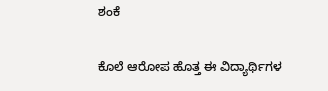ಶಂಕೆ

ಕೊಲೆ ಆರೋಪ ಹೊತ್ತ ಈ ವಿದ್ಯಾರ್ಥಿಗಳ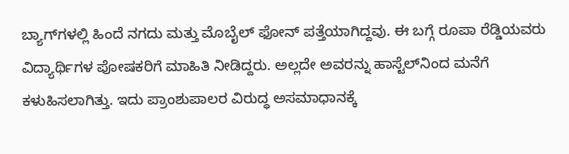ಬ್ಯಾಗ್‌ಗಳಲ್ಲಿ ಹಿಂದೆ ನಗದು ಮತ್ತು ಮೊಬೈಲ್ ಫೋನ್ ಪತ್ತೆಯಾಗಿದ್ದವು. ಈ ಬಗ್ಗೆ ರೂಪಾ ರೆಡ್ಡಿಯವರು ವಿದ್ಯಾರ್ಥಿಗಳ ಪೋಷಕರಿಗೆ ಮಾಹಿತಿ ನೀಡಿದ್ದರು. ಅಲ್ಲದೇ ಅವರನ್ನು ಹಾಸ್ಟೆಲ್‌ನಿಂದ ಮನೆಗೆ ಕಳುಹಿಸಲಾಗಿತ್ತು. ಇದು ಪ್ರಾಂಶುಪಾಲರ ವಿರುದ್ಧ ಅಸಮಾಧಾನಕ್ಕೆ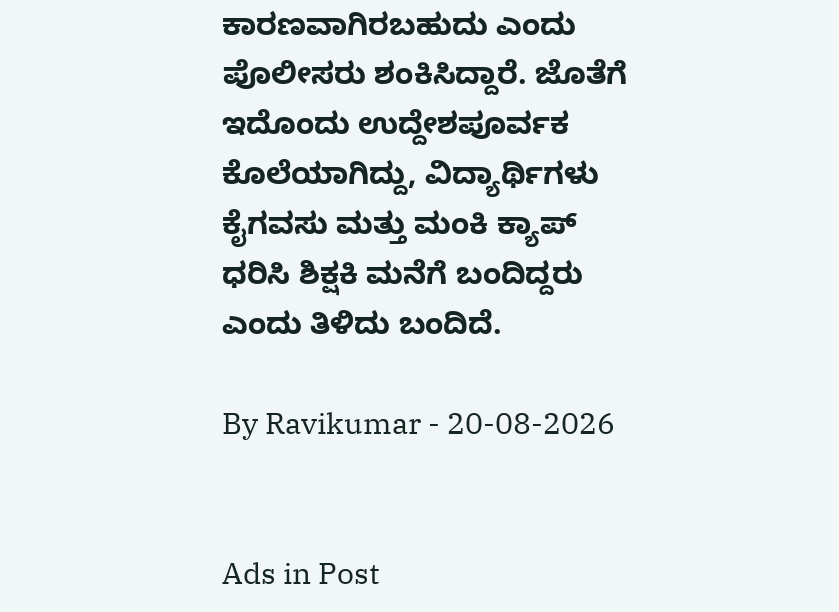ಕಾರಣವಾಗಿರಬಹುದು ಎಂದು ಪೊಲೀಸರು ಶಂಕಿಸಿದ್ದಾರೆ. ಜೊತೆಗೆ ಇದೊಂದು ಉದ್ದೇಶಪೂರ್ವಕ ಕೊಲೆಯಾಗಿದ್ದು, ವಿದ್ಯಾರ್ಥಿಗಳು ಕೈಗವಸು ಮತ್ತು ಮಂಕಿ ಕ್ಯಾಪ್‌ ಧರಿಸಿ ಶಿಕ್ಷಕಿ ಮನೆಗೆ ಬಂದಿದ್ದರು ಎಂದು ತಿಳಿದು ಬಂದಿದೆ.

By Ravikumar - 20-08-2026


Ads in Post